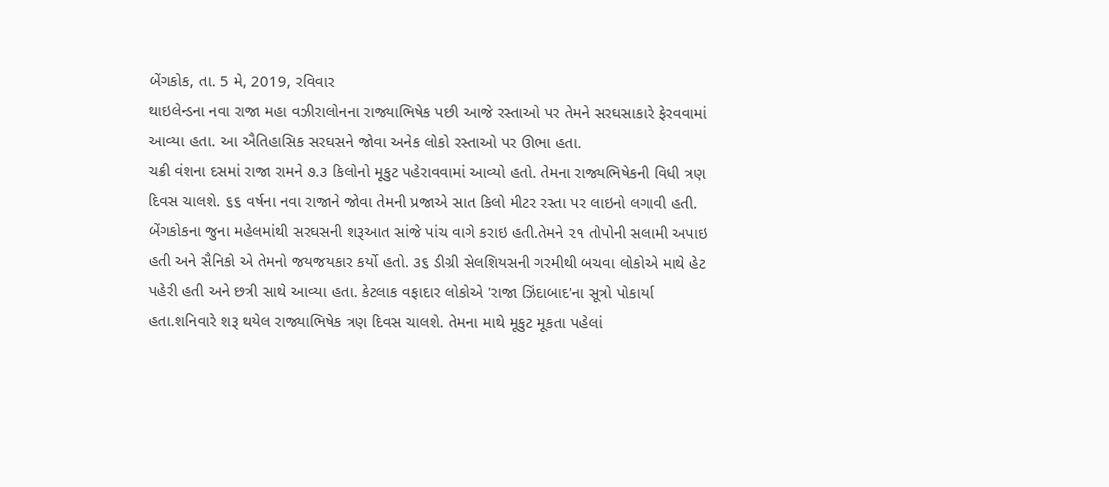બેંગકોક, તા. 5 મે, 2019, રવિવાર
થાઇલેન્ડના નવા રાજા મહા વઝીરાલોનના રાજ્યાભિષેક પછી આજે રસ્તાઓ પર તેમને સરઘસાકારે ફેરવવામાં આવ્યા હતા. આ ઐતિહાસિક સરઘસને જોવા અનેક લોકો રસ્તાઓ પર ઊભા હતા.
ચક્રી વંશના દસમાં રાજા રામને ૭.૩ કિલોનો મૂકુટ પહેરાવવામાં આવ્યો હતો. તેમના રાજ્યભિષેકની વિધી ત્રણ દિવસ ચાલશે. ૬૬ વર્ષના નવા રાજાને જોવા તેમની પ્રજાએ સાત કિલો મીટર રસ્તા પર લાઇનો લગાવી હતી.
બેંગકોકના જુના મહેલમાંથી સરઘસની શરૂઆત સાંજે પાંચ વાગે કરાઇ હતી.તેમને ૨૧ તોપોની સલામી અપાઇ હતી અને સૈનિકો એ તેમનો જયજયકાર કર્યો હતો. ૩૬ ડીગ્રી સેલશિયસની ગરમીથી બચવા લોકોએ માથે હેટ પહેરી હતી અને છત્રી સાથે આવ્યા હતા. કેટલાક વફાદાર લોકોએ 'રાજા ઝિંદાબાદ'ના સૂત્રો પોકાર્યા હતા.શનિવારે શરૂ થયેલ રાજ્યાભિષેક ત્રણ દિવસ ચાલશે. તેમના માથે મૂકુટ મૂકતા પહેલાં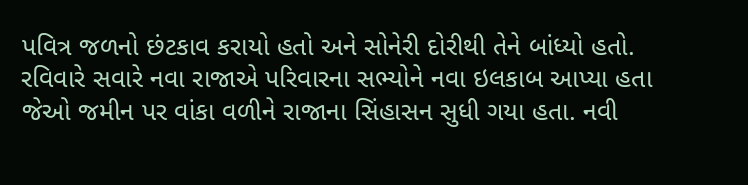પવિત્ર જળનો છંટકાવ કરાયો હતો અને સોનેરી દોરીથી તેને બાંધ્યો હતો.
રવિવારે સવારે નવા રાજાએ પરિવારના સભ્યોને નવા ઇલકાબ આપ્યા હતા જેઓ જમીન પર વાંકા વળીને રાજાના સિંહાસન સુધી ગયા હતા. નવી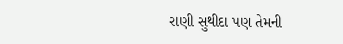રાણી સુથીદા પણ તેમની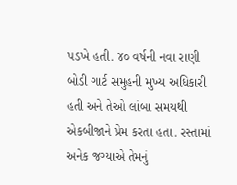પડખે હતી. ૪૦ વર્ષની નવા રાણી બોડી ગાર્ટ સમુહની મુખ્ય અધિકારી હતી અને તેઓ લાંબા સમયથી એકબીજાને પ્રેમ કરતા હતા. રસ્તામાં અનેક જગ્યાએ તેમનું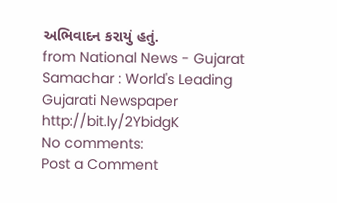અભિવાદન કરાયું હતું.
from National News - Gujarat Samachar : World's Leading Gujarati Newspaper http://bit.ly/2YbidgK
No comments:
Post a Comment